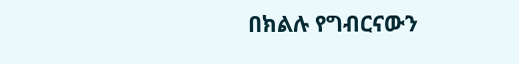በክልሉ የግብርናውን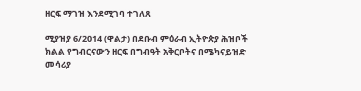ዘርፍ ማገዝ እንደሚገባ ተገለጸ

ሚያዝያ 6/2014 (ዋልታ) በደቡብ ምዕራብ ኢትዮጵያ ሕዝቦች ክልል የግብርናውን ዘርፍ በግብዓት አቅርቦትና በሜካናይዝድ መሳሪያ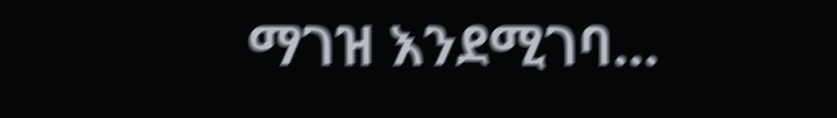ማገዝ እንደሚገባ…